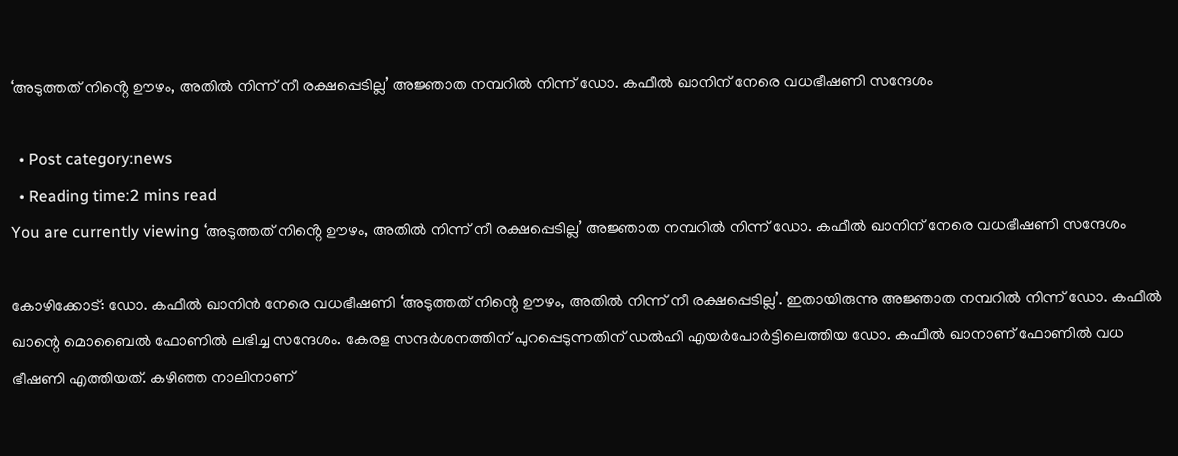‘അടുത്തത് നിൻ്റെ ഊഴം, അതില്‍ നിന്ന് നീ രക്ഷപ്പെടില്ല’ അജ്ഞാത നമ്പറില്‍ നിന്ന് ഡോ. കഫീല്‍ ഖാനിന് നേരെ വധഭീഷണി സന്ദേശം

  • Post category:news
  • Reading time:2 mins read
You are currently viewing ‘അടുത്തത് നിൻ്റെ ഊഴം, അതില്‍ നിന്ന് നീ രക്ഷപ്പെടില്ല’ അജ്ഞാത നമ്പറില്‍ നിന്ന് ഡോ. കഫീല്‍ ഖാനിന് നേരെ വധഭീഷണി സന്ദേശം

കോഴിക്കോട്: ഡോ. കഫീല്‍ ഖാനിന്‍ നേരെ വധഭീഷണി ‘അടുത്തത് നിന്റെ ഊഴം, അതില്‍ നിന്ന് നീ രക്ഷപ്പെടില്ല’. ഇതായിരുന്നു അജ്ഞാത നമ്പറില്‍ നിന്ന് ഡോ. കഫീല്‍ ഖാന്റെ മൊബൈല്‍ ഫോണില്‍ ലഭിച്ച സന്ദേശം. കേരള സന്ദര്‍ശനത്തിന് പുറപ്പെടുന്നതിന് ഡല്‍ഹി എയര്‍പോര്‍ട്ടിലെത്തിയ ഡോ. കഫീല്‍ ഖാനാണ് ഫോണില്‍ വധ ഭീഷണി എത്തിയത്. കഴിഞ്ഞ നാലിനാണ്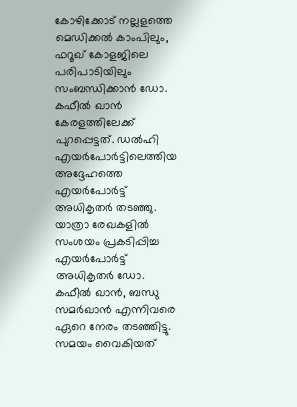കോഴിക്കോട് നല്ലളത്തെ മെഡിക്കല്‍ കാംപിലും, ഫറൂഖ് കോളജിലെ പരിപാടിയിലും സംബന്ധിക്കാന്‍ ഡോ. കഫീല്‍ ഖാന്‍ കേരളത്തിലേക്ക് പുറപ്പെട്ടത്. ഡല്‍ഹി എയര്‍പോര്‍ട്ടിലെത്തിയ അദ്ദേഹത്തെ എയര്‍പോര്‍ട്ട് അധികൃതര്‍ തടഞ്ഞു. യാത്രാ രേഖകളില്‍ സംശയം പ്രകടിപ്പിച്ച എയര്‍പോര്‍ട്ട് അധികൃതര്‍ ഡോ. കഫീല്‍ ഖാന്‍, ബന്ധു സമര്‍ഖാന്‍ എന്നിവരെ ഏറെ നേരം തടഞ്ഞിട്ടു. സമയം വൈകിയത്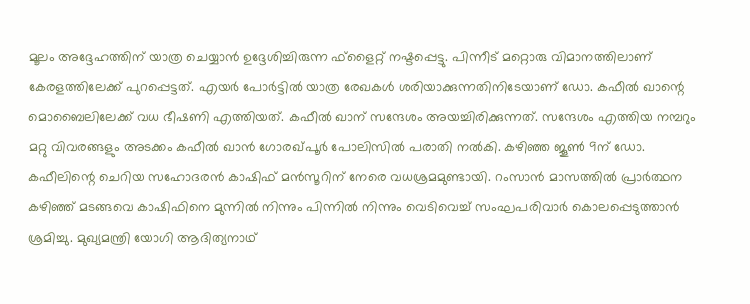മൂലം അദ്ദേഹത്തിന് യാത്ര ചെയ്യാന്‍ ഉദ്ദേശിച്ചിരുന്ന ഫ്ളൈറ്റ് നഷ്ടപ്പെട്ടു. പിന്നീട് മറ്റൊരു വിമാനത്തിലാണ് കേരളത്തിലേക്ക് പുറപ്പെട്ടത്. എയര്‍ പോര്‍ട്ടില്‍ യാത്ര രേഖകള്‍ ശരിയാക്കുന്നതിനിടേയാണ് ഡോ. കഫീല്‍ ഖാന്റെ മൊബൈലിലേക്ക് വധ ഭീഷണി എത്തിയത്. കഫീല്‍ ഖാന് സന്ദേശം അയച്ചിരിക്കുന്നത്. സന്ദേശം എത്തിയ നമ്പറും മറ്റു വിവരങ്ങളും അടക്കം കഫീല്‍ ഖാന്‍ ഗോരഖ്പൂര്‍ പോലിസില്‍ പരാതി നല്‍കി. കഴിഞ്ഞ ജൂണ്‍ 9ന് ഡോ. കഫീലിന്റെ ചെറിയ സഹോദരന്‍ കാഷിഫ് മന്‍സൂറിന് നേരെ വധശ്രമമുണ്ടായി. റംസാന്‍ മാസത്തില്‍ പ്രാര്‍ത്ഥന കഴിഞ്ഞ് മടങ്ങവെ കാഷിഫിനെ മുന്നില്‍ നിന്നും പിന്നില്‍ നിന്നും വെടിവെച്ച് സംഘപരിവാര്‍ കൊലപ്പെടുത്താന്‍ ശ്രമിച്ചു. മുഖ്യമന്ത്രി യോഗി ആദിത്യനാഥ്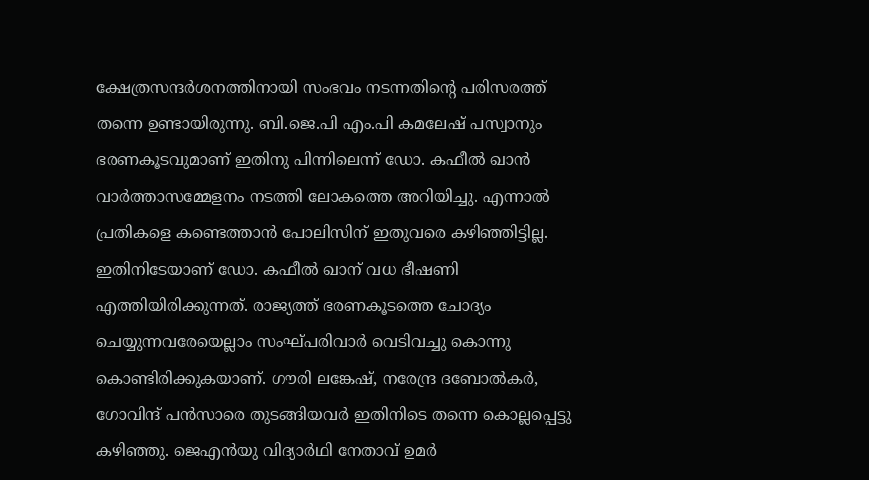ക്ഷേത്രസന്ദര്‍ശനത്തിനായി സംഭവം നടന്നതിന്റെ പരിസരത്ത് തന്നെ ഉണ്ടായിരുന്നു. ബി.ജെ.പി എം.പി കമലേഷ് പസ്വാനും ഭരണകൂടവുമാണ് ഇതിനു പിന്നിലെന്ന് ഡോ. കഫീല്‍ ഖാന്‍ വാര്‍ത്താസമ്മേളനം നടത്തി ലോകത്തെ അറിയിച്ചു. എന്നാല്‍ പ്രതികളെ കണ്ടെത്താന്‍ പോലിസിന് ഇതുവരെ കഴിഞ്ഞിട്ടില്ല. ഇതിനിടേയാണ് ഡോ. കഫീല്‍ ഖാന് വധ ഭീഷണി എത്തിയിരിക്കുന്നത്. രാജ്യത്ത് ഭരണകൂടത്തെ ചോദ്യം ചെയ്യുന്നവരേയെല്ലാം സംഘ്പരിവാര്‍ വെടിവച്ചു കൊന്നു കൊണ്ടിരിക്കുകയാണ്. ഗൗരി ലങ്കേഷ്, നരേന്ദ്ര ദബോല്‍കര്‍, ഗോവിന്ദ് പന്‍സാരെ തുടങ്ങിയവര്‍ ഇതിനിടെ തന്നെ കൊല്ലപ്പെട്ടു കഴിഞ്ഞു. ജെഎന്‍യു വിദ്യാര്‍ഥി നേതാവ് ഉമര്‍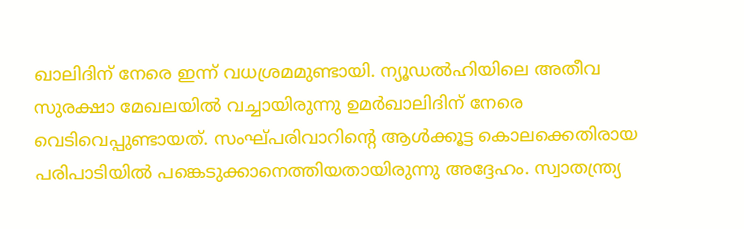ഖാലിദിന് നേരെ ഇന്ന് വധശ്രമമുണ്ടായി. ന്യൂഡല്‍ഹിയിലെ അതീവ സുരക്ഷാ മേഖലയില്‍ വച്ചായിരുന്നു ഉമര്‍ഖാലിദിന് നേരെ വെടിവെപ്പുണ്ടായത്. സംഘ്പരിവാറിന്റെ ആള്‍ക്കൂട്ട കൊലക്കെതിരായ പരിപാടിയില്‍ പങ്കെടുക്കാനെത്തിയതായിരുന്നു അദ്ദേഹം. സ്വാതന്ത്ര്യ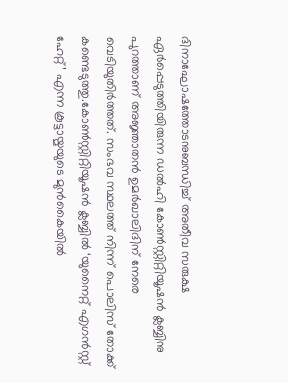ദിനാഘോഷത്തോടനുബന്ധിച്ച് അതീവ സരുക്ഷ ഏര്‍പ്പെടുത്തിയിരുന്ന ഡല്‍ഹി കോണ്‍സ്റ്റിറ്റിയൂഷന്‍ ക്ലബ്ബിനു പുറത്താണ് അജ്ഞാതന്‍ ഉമര്‍ഖാലിദിന് നേരെ വെടിയുതിര്‍ത്തത്. സംഭവ സ്ഥലത്ത് നിന്ന് പൊലിസ് തോക്ക് കണ്ടെടുത്തു.കോണ്‍സ്റ്റിറ്റിയൂഷന്‍ ക്ലബ്ബില്‍ ‘യുനൈറ്റ് എഗന്‍സ്റ്റ് ഹേറ്റ്’ എന്ന കൂട്ടായ്മയുടെ മുന്‍കൈയില്‍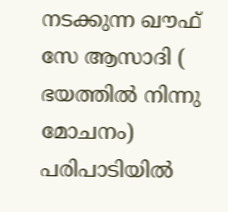നടക്കുന്ന ഖൗഫ് സേ ആസാദി ( ഭയത്തില്‍ നിന്നു മോചനം) പരിപാടിയില്‍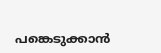പങ്കെടുക്കാന്‍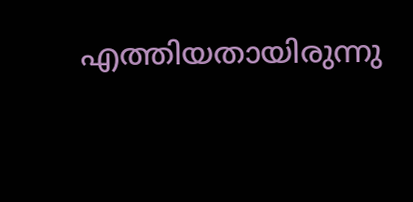എത്തിയതായിരുന്നു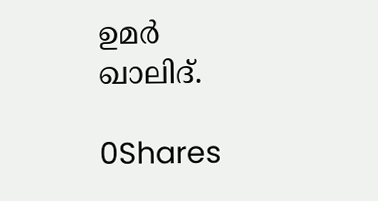ഉമര്‍ ഖാലിദ്.

0Shares